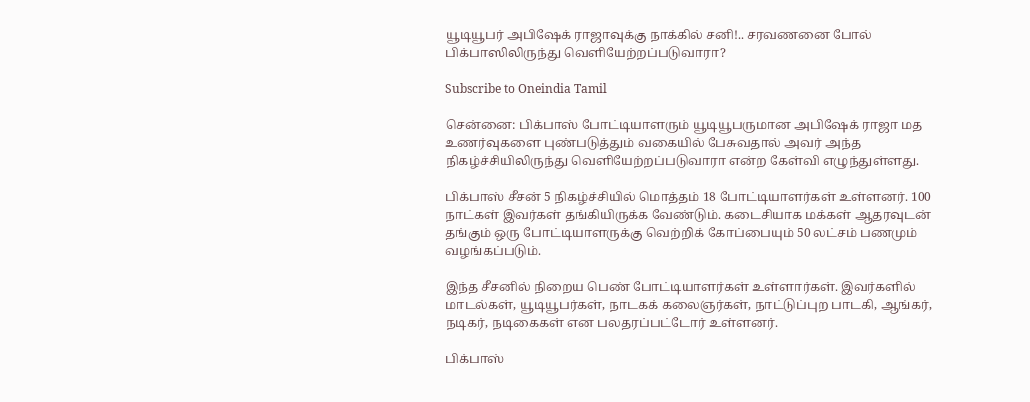யூடியூபர் அபிஷேக் ராஜாவுக்கு நாக்கில் சனி!.. சரவணனை போல் பிக்பாஸிலிருந்து வெளியேற்றப்படுவாரா?

Subscribe to Oneindia Tamil

சென்னை: பிக்பாஸ் போட்டியாளரும் யூடியூபருமான அபிஷேக் ராஜா மத உணர்வுகளை புண்படுத்தும் வகையில் பேசுவதால் அவர் அந்த நிகழ்ச்சியிலிருந்து வெளியேற்றப்படுவாரா என்ற கேள்வி எழுந்துள்ளது.

பிக்பாஸ் சீசன் 5 நிகழ்ச்சியில் மொத்தம் 18 போட்டியாளர்கள் உள்ளனர். 100 நாட்கள் இவர்கள் தங்கியிருக்க வேண்டும். கடைசியாக மக்கள் ஆதரவுடன் தங்கும் ஒரு போட்டியாளருக்கு வெற்றிக் கோப்பையும் 50 லட்சம் பணமும் வழங்கப்படும்.

இந்த சீசனில் நிறைய பெண் போட்டியாளர்கள் உள்ளார்கள். இவர்களில் மாடல்கள், யூடியூபர்கள், நாடகக் கலைஞர்கள், நாட்டுப்புற பாடகி, ஆங்கர், நடிகர், நடிகைகள் என பலதரப்பட்டோர் உள்ளனர்.

பிக்பாஸ்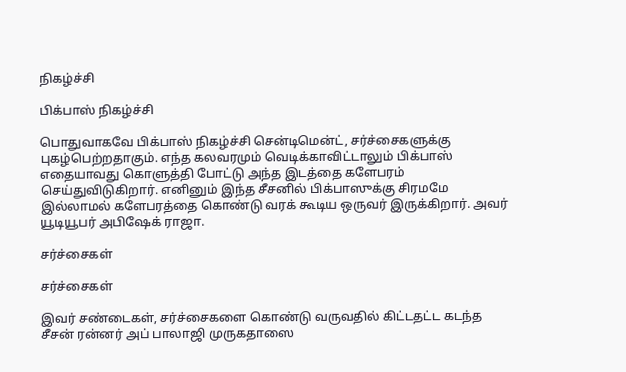நிகழ்ச்சி

பிக்பாஸ் நிகழ்ச்சி

பொதுவாகவே பிக்பாஸ் நிகழ்ச்சி சென்டிமென்ட், சர்ச்சைகளுக்கு புகழ்பெற்றதாகும். எந்த கலவரமும் வெடிக்காவிட்டாலும் பிக்பாஸ் எதையாவது கொளுத்தி போட்டு அந்த இடத்தை களேபரம் செய்துவிடுகிறார். எனினும் இந்த சீசனில் பிக்பாஸுக்கு சிரமமே இல்லாமல் களேபரத்தை கொண்டு வரக் கூடிய ஒருவர் இருக்கிறார். அவர் யூடியூபர் அபிஷேக் ராஜா.

சர்ச்சைகள்

சர்ச்சைகள்

இவர் சண்டைகள், சர்ச்சைகளை கொண்டு வருவதில் கிட்டதட்ட கடந்த சீசன் ரன்னர் அப் பாலாஜி முருகதாஸை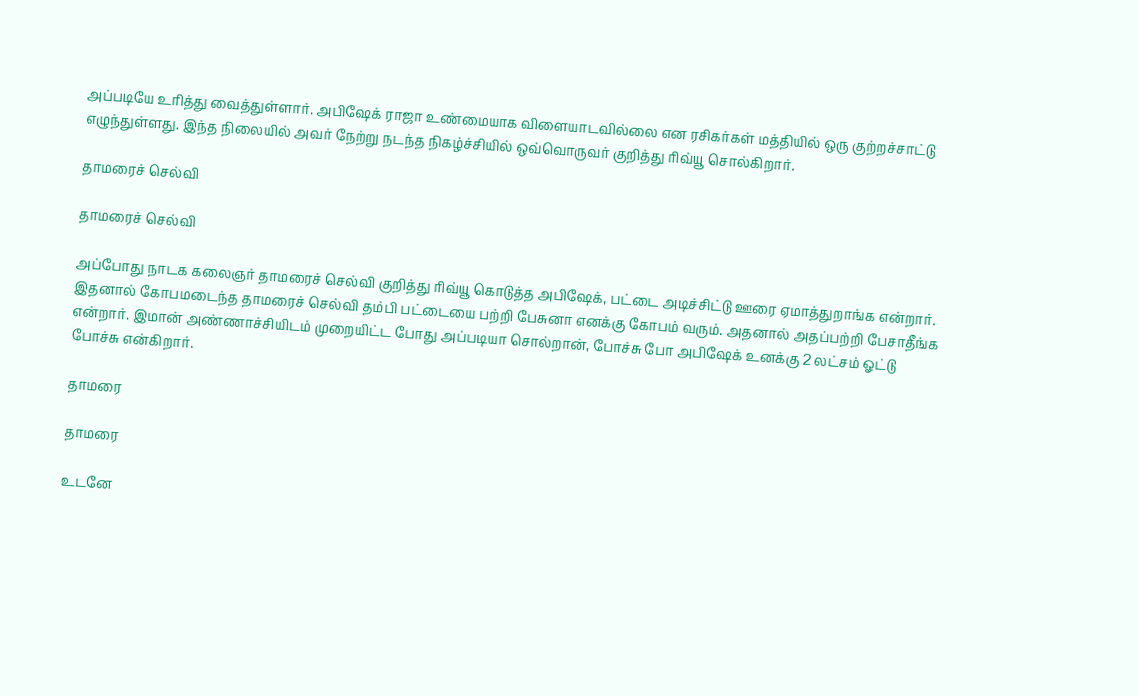அப்படியே உரித்து வைத்துள்ளார். அபிஷேக் ராஜா உண்மையாக விளையாடவில்லை என ரசிகர்கள் மத்தியில் ஒரு குற்றச்சாட்டு எழுந்துள்ளது. இந்த நிலையில் அவர் நேற்று நடந்த நிகழ்ச்சியில் ஒவ்வொருவர் குறித்து ரிவ்யூ சொல்கிறார்.

தாமரைச் செல்வி

தாமரைச் செல்வி

அப்போது நாடக கலைஞர் தாமரைச் செல்வி குறித்து ரிவ்யூ கொடுத்த அபிஷேக், பட்டை அடிச்சிட்டு ஊரை ஏமாத்துறாங்க என்றார். இதனால் கோபமடைந்த தாமரைச் செல்வி தம்பி பட்டையை பற்றி பேசுனா எனக்கு கோபம் வரும். அதனால் அதப்பற்றி பேசாதீங்க என்றார். இமான் அண்ணாச்சியிடம் முறையிட்ட போது அப்படியா சொல்றான், போச்சு போ அபிஷேக் உனக்கு 2 லட்சம் ஓட்டு போச்சு என்கிறார்.

தாமரை

தாமரை

உடனே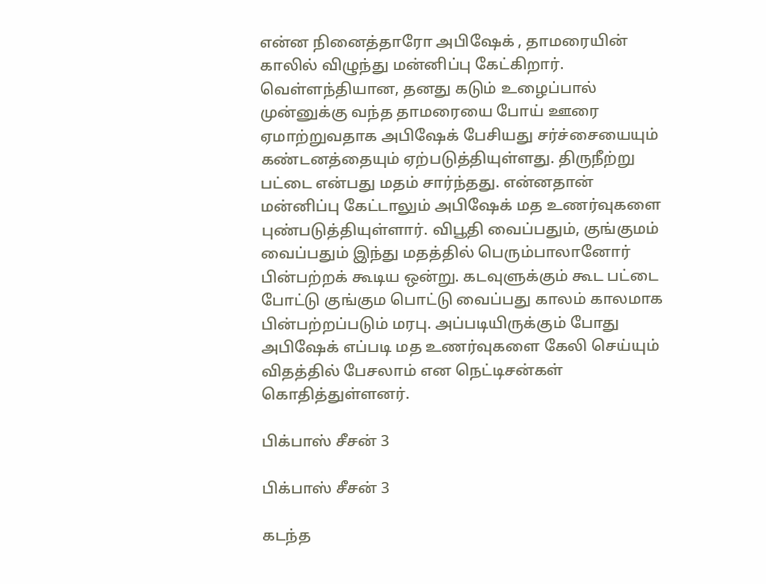என்ன நினைத்தாரோ அபிஷேக் , தாமரையின் காலில் விழுந்து மன்னிப்பு கேட்கிறார். வெள்ளந்தியான, தனது கடும் உழைப்பால் முன்னுக்கு வந்த தாமரையை போய் ஊரை ஏமாற்றுவதாக அபிஷேக் பேசியது சர்ச்சையையும் கண்டனத்தையும் ஏற்படுத்தியுள்ளது. திருநீற்று பட்டை என்பது மதம் சார்ந்தது. என்னதான் மன்னிப்பு கேட்டாலும் அபிஷேக் மத உணர்வுகளை புண்படுத்தியுள்ளார். விபூதி வைப்பதும், குங்குமம் வைப்பதும் இந்து மதத்தில் பெரும்பாலானோர் பின்பற்றக் கூடிய ஒன்று. கடவுளுக்கும் கூட பட்டை போட்டு குங்கும பொட்டு வைப்பது காலம் காலமாக பின்பற்றப்படும் மரபு. அப்படியிருக்கும் போது அபிஷேக் எப்படி மத உணர்வுகளை கேலி செய்யும் விதத்தில் பேசலாம் என நெட்டிசன்கள் கொதித்துள்ளனர்.

பிக்பாஸ் சீசன் 3

பிக்பாஸ் சீசன் 3

கடந்த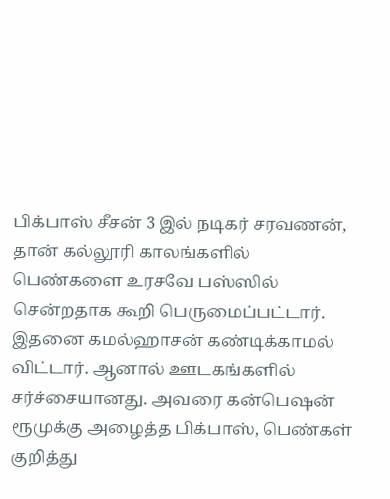பிக்பாஸ் சீசன் 3 இல் நடிகர் சரவணன், தான் கல்லூரி காலங்களில் பெண்களை உரசவே பஸ்ஸில் சென்றதாக கூறி பெருமைப்பட்டார். இதனை கமல்ஹாசன் கண்டிக்காமல் விட்டார். ஆனால் ஊடகங்களில் சர்ச்சையானது. அவரை கன்பெஷன் ரூமுக்கு அழைத்த பிக்பாஸ், பெண்கள் குறித்து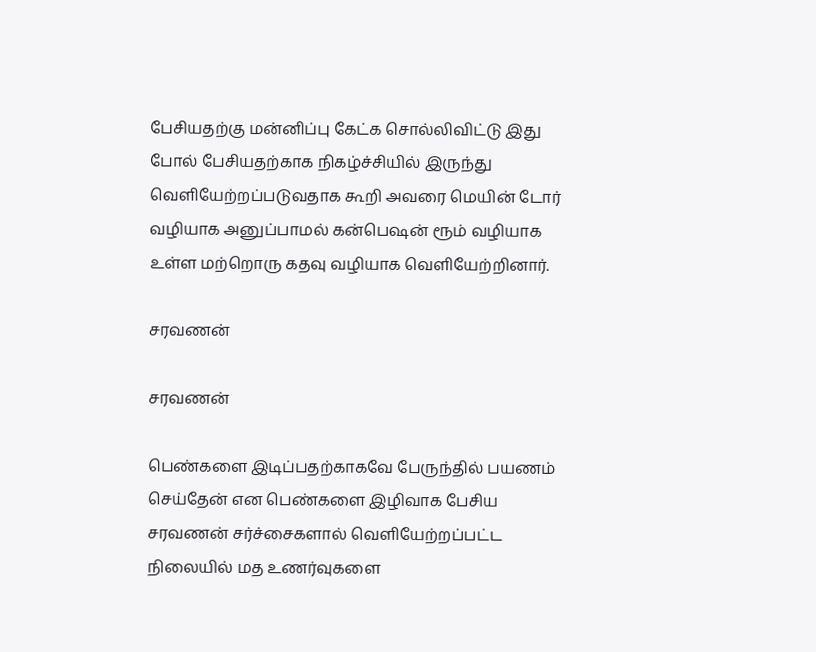பேசியதற்கு மன்னிப்பு கேட்க சொல்லிவிட்டு இது போல் பேசியதற்காக நிகழ்ச்சியில் இருந்து வெளியேற்றப்படுவதாக கூறி அவரை மெயின் டோர் வழியாக அனுப்பாமல் கன்பெஷன் ரூம் வழியாக உள்ள மற்றொரு கதவு வழியாக வெளியேற்றினார்.

சரவணன்

சரவணன்

பெண்களை இடிப்பதற்காகவே பேருந்தில் பயணம் செய்தேன் என பெண்களை இழிவாக பேசிய சரவணன் சர்ச்சைகளால் வெளியேற்றப்பட்ட நிலையில் மத உணர்வுகளை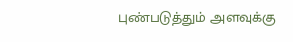புண்படுத்தும் அளவுக்கு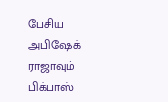பேசிய அபிஷேக் ராஜாவும் பிக்பாஸ்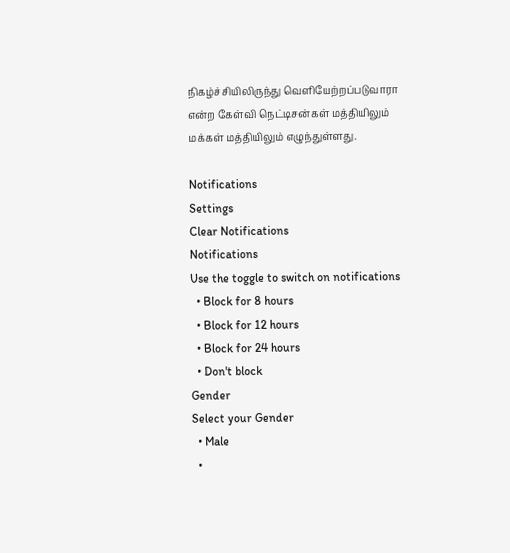நிகழ்ச்சியிலிருந்து வெளியேற்றப்படுவாரா என்ற கேள்வி நெட்டிசன்கள் மத்தியிலும் மக்கள் மத்தியிலும் எழுந்துள்ளது.

Notifications
Settings
Clear Notifications
Notifications
Use the toggle to switch on notifications
  • Block for 8 hours
  • Block for 12 hours
  • Block for 24 hours
  • Don't block
Gender
Select your Gender
  • Male
  •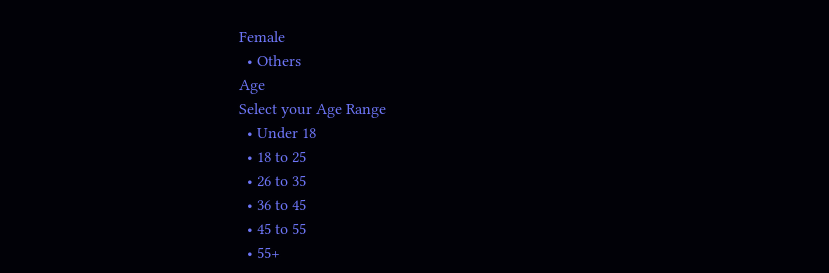Female
  • Others
Age
Select your Age Range
  • Under 18
  • 18 to 25
  • 26 to 35
  • 36 to 45
  • 45 to 55
  • 55+